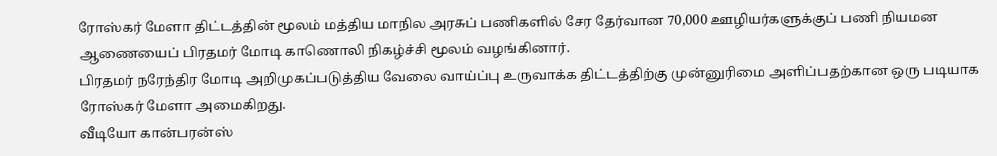ரோஸ்கர் மேளா திட்டத்தின் மூலம் மத்திய மாநில அரசுப் பணிகளில் சேர தேர்வான 70,000 ஊழியர்களுக்குப் பணி நியமன ஆணையைப் பிரதமர் மோடி காணொலி நிகழ்ச்சி மூலம் வழங்கினார்.
பிரதமர் நரேந்திர மோடி அறிமுகப்படுத்திய வேலை வாய்ப்பு உருவாக்க திட்டத்திற்கு முன்னுரிமை அளிப்பதற்கான ஒரு படியாக ரோஸ்கர் மேளா அமைகிறது.
வீடியோ கான்பரன்ஸ்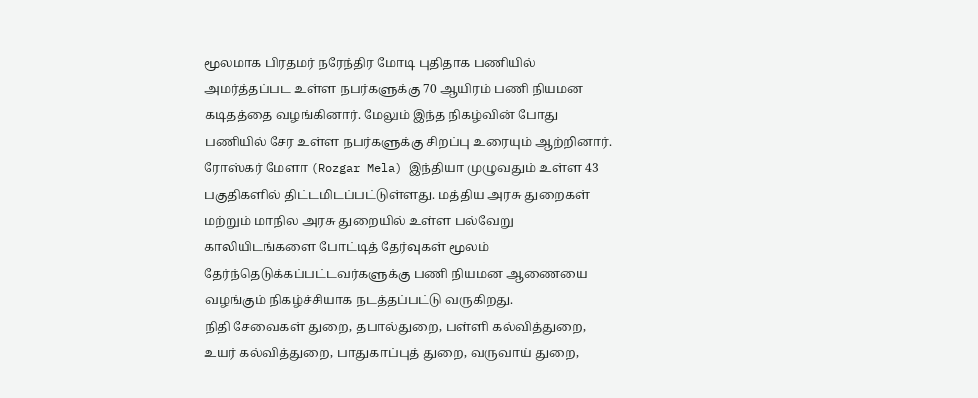மூலமாக பிரதமர் நரேந்திர மோடி புதிதாக பணியில் அமர்த்தப்பட உள்ள நபர்களுக்கு 70 ஆயிரம் பணி நியமன கடிதத்தை வழங்கினார். மேலும் இந்த நிகழ்வின் போது பணியில் சேர உள்ள நபர்களுக்கு சிறப்பு உரையும் ஆற்றினார்.
ரோஸ்கர் மேளா (Rozgar Mela) இந்தியா முழுவதும் உள்ள 43 பகுதிகளில் திட்டமிடப்பட்டுள்ளது. மத்திய அரசு துறைகள் மற்றும் மாநில அரசு துறையில் உள்ள பல்வேறு காலியிடங்களை போட்டித் தேர்வுகள் மூலம் தேர்ந்தெடுக்கப்பட்டவர்களுக்கு பணி நியமன ஆணையை வழங்கும் நிகழ்ச்சியாக நடத்தப்பட்டு வருகிறது.
நிதி சேவைகள் துறை, தபால்துறை, பள்ளி கல்வித்துறை, உயர் கல்வித்துறை, பாதுகாப்புத் துறை, வருவாய் துறை,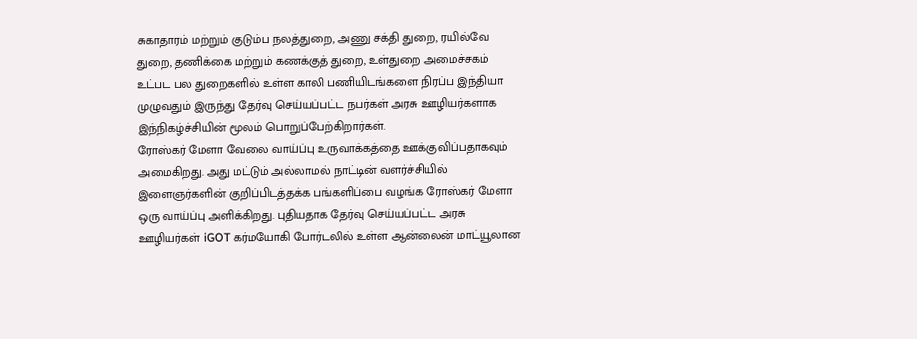சுகாதாரம் மற்றும் குடும்ப நலத்துறை, அணு சக்தி துறை, ரயில்வே துறை, தணிக்கை மற்றும் கணக்குத் துறை, உள்துறை அமைச்சகம் உட்பட பல துறைகளில் உள்ள காலி பணியிடங்களை நிரப்ப இந்தியா முழுவதும் இருந்து தேர்வு செய்யப்பட்ட நபர்கள் அரசு ஊழியர்களாக இந்நிகழ்ச்சியின் மூலம் பொறுப்பேற்கிறார்கள்.
ரோஸ்கர் மேளா வேலை வாய்ப்பு உருவாக்கத்தை ஊக்குவிப்பதாகவும் அமைகிறது. அது மட்டும் அல்லாமல் நாட்டின் வளர்ச்சியில் இளைஞர்களின் குறிப்பிடத்தக்க பங்களிப்பை வழங்க ரோஸ்கர் மேளா ஒரு வாய்ப்பு அளிக்கிறது. புதியதாக தேர்வு செய்யப்பட்ட அரசு ஊழியர்கள் iGOT கர்மயோகி போர்டலில் உள்ள ஆன்லைன் மாட்யூலான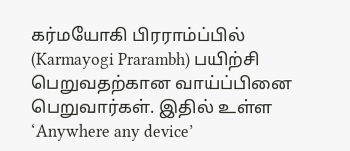கர்மயோகி பிரராம்ப்பில் (Karmayogi Prarambh) பயிற்சி பெறுவதற்கான வாய்ப்பினை பெறுவார்கள். இதில் உள்ள ‘Anywhere any device’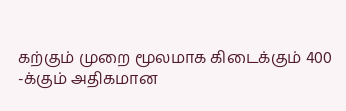கற்கும் முறை மூலமாக கிடைக்கும் 400 -க்கும் அதிகமான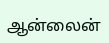ஆன்லைன்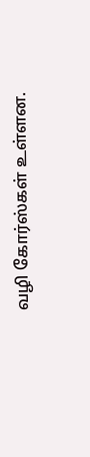வழி கோர்ஸ்கள் உள்ளன.